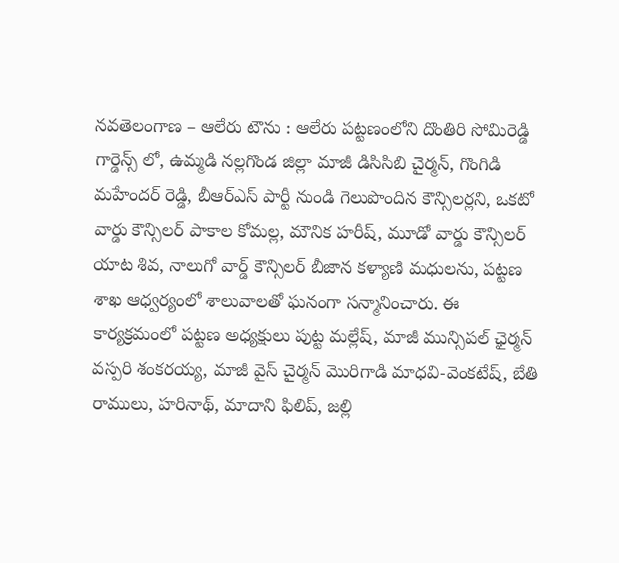నవతెలంగాణ – ఆలేరు టౌను : ఆలేరు పట్టణంలోని దొంతిరి సోమిరెడ్డి గార్డెన్స్ లో, ఉమ్మడి నల్లగొండ జిల్లా మాజీ డిసిసిబి చైర్మన్, గొంగిడి మహేందర్ రెడ్డి, బీఆర్ఎస్ పార్టీ నుండి గెలుపొందిన కౌన్సిలర్లని, ఒకటో వార్డు కౌన్సిలర్ పాకాల కోమల్ల, మౌనిక హరీష్, మూడో వార్డు కౌన్సిలర్ యాట శివ, నాలుగో వార్డ్ కౌన్సిలర్ బీజాన కళ్యాణి మధులను, పట్టణ శాఖ ఆధ్వర్యంలో శాలువాలతో ఘనంగా సన్మానించారు. ఈ కార్యక్రమంలో పట్టణ అధ్యక్షులు పుట్ట మల్లేష్, మాజీ మున్సిపల్ ఛైర్మన్ వస్పరి శంకరయ్య, మాజీ వైస్ చైర్మన్ మొరిగాడి మాధవి-వెంకటేష్, బేతి రాములు, హరినాథ్, మాదాని ఫిలిప్, జల్లి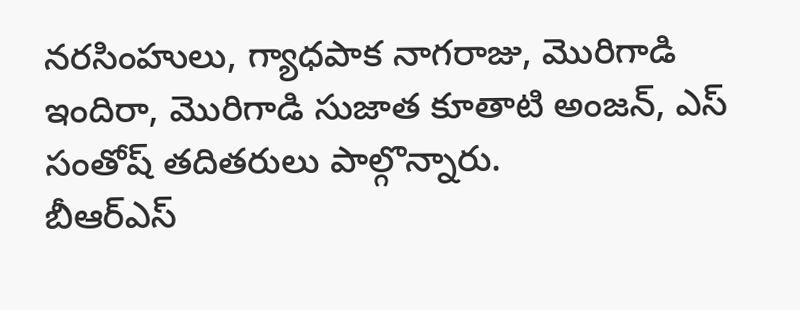నరసింహులు, గ్యాధపాక నాగరాజు, మొరిగాడి ఇందిరా, మొరిగాడి సుజాత కూతాటి అంజన్, ఎస్ సంతోష్ తదితరులు పాల్గొన్నారు.
బీఆర్ఎస్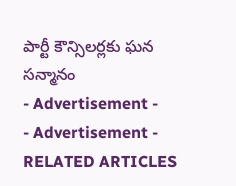పార్టీ కౌన్సిలర్లకు ఘన సన్మానం
- Advertisement -
- Advertisement -
RELATED ARTICLES